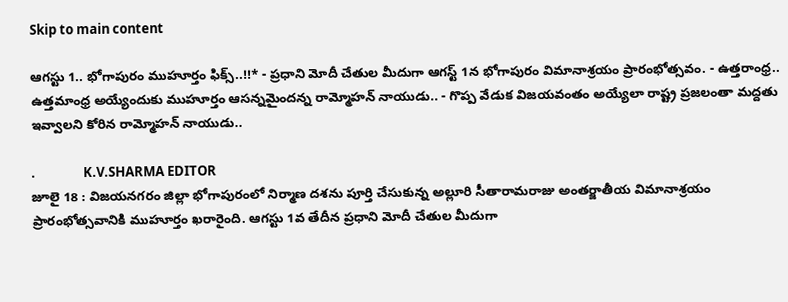Skip to main content

ఆగస్టు 1.. భోగాపురం ముహూర్తం ఫిక్స్..!!* - ప్రధాని మోదీ చేతుల మీదుగా ఆగస్ట్ 1న భోగాపురం విమానాశ్రయం ప్రారంభోత్సవం. - ఉత్తరాంధ్ర.. ఉత్తమాంధ్ర అయ్యేందుకు ముహూర్తం ఆసన్నమైందన్న రామ్మోహన్ నాయుడు.. - గొప్ప వేడుక విజయవంతం అయ్యేలా రాష్ట్ర ప్రజలంతా మద్దతు ఇవ్వాలని కోరిన రామ్మోహన్ నాయుడు..

.                K.V.SHARMA EDITOR
జూలై 18 : విజయనగరం జిల్లా భోగాపురంలో నిర్మాణ దశను పూర్తి చేసుకున్న అల్లూరి సీతారామరాజు అంతర్జాతీయ విమానాశ్రయం ప్రారంభోత్సవానికి ముహూర్తం ఖరారైంది. ఆగస్టు 1వ తేదీన ప్రధాని మోదీ చేతుల మీదుగా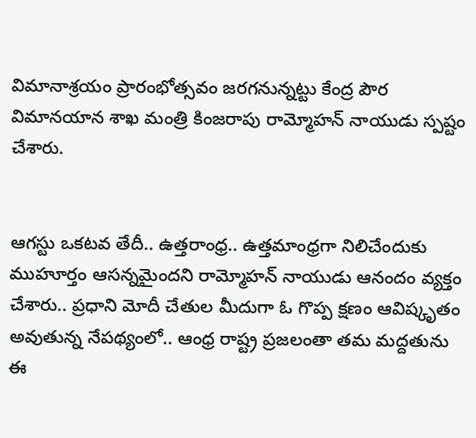విమానాశ్రయం ప్రారంభోత్సవం జరగనున్నట్టు కేంద్ర పౌర విమానయాన శాఖ మంత్రి కింజరాపు రామ్మోహన్ నాయుడు స్పష్టం చేశారు.


ఆగస్టు ఒకటవ తేదీ.. ఉత్తరాంధ్ర.. ఉత్తమాంధ్రగా నిలిచేందుకు ముహూర్తం ఆసన్నమైందని రామ్మోహన్ నాయుడు ఆనందం వ్యక్తం చేశారు.. ప్రధాని మోదీ చేతుల మీదుగా ఓ గొప్ప క్షణం ఆవిష్కృతం అవుతున్న నేపథ్యంలో.. ఆంధ్ర రాష్ట్ర ప్రజలంతా తమ మద్దతును ఈ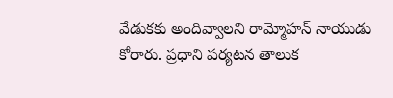వేడుకకు అందివ్వాలని రామ్మోహన్ నాయుడు కోరారు. ప్రధాని పర్యటన తాలుక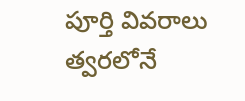పూర్తి వివరాలు త్వరలోనే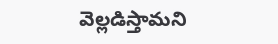వెల్లడిస్తామని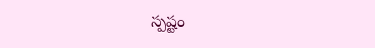స్పష్టం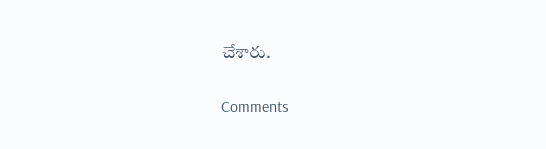చేశారు.

Comments